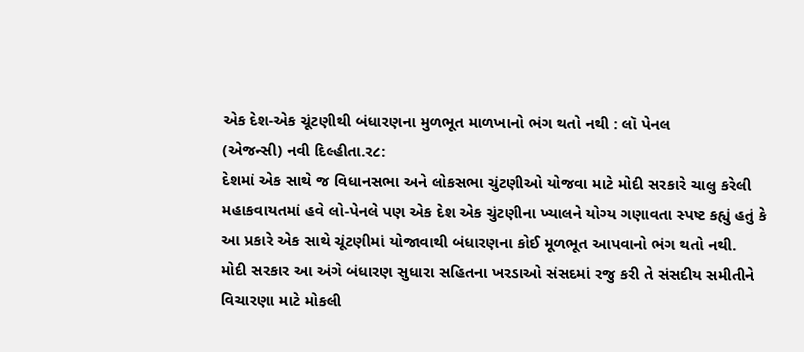એક દેશ-એક ચૂંટણીથી બંધારણના મુળભૂત માળખાનો ભંગ થતો નથી : લૉ પેનલ
(એજન્સી) નવી દિલ્હીતા.ર૮:
દેશમાં એક સાથે જ વિધાનસભા અને લોકસભા ચુંટણીઓ યોજવા માટે મોદી સરકારે ચાલુ કરેલી મહાકવાયતમાં હવે લો-પેનલે પણ એક દેશ એક ચુંટણીના ખ્યાલને યોગ્ય ગણાવતા સ્પષ્ટ કહ્યું હતું કે આ પ્રકારે એક સાથે ચૂંટણીમાં યોજાવાથી બંધારણના કોઈ મૂળભૂત આપવાનો ભંગ થતો નથી.
મોદી સરકાર આ અંગે બંધારણ સુધારા સહિતના ખરડાઓ સંસદમાં રજુ કરી તે સંસદીય સમીતીને વિચારણા માટે મોકલી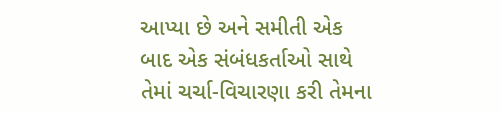આપ્યા છે અને સમીતી એક બાદ એક સંબંધકર્તાઓ સાથે તેમાં ચર્ચા-વિચારણા કરી તેમના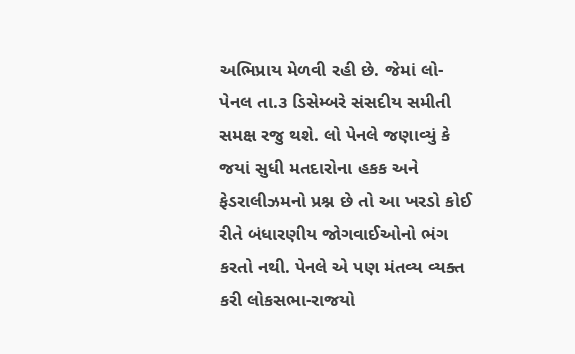અભિપ્રાય મેળવી રહી છે. જેમાં લો-પેનલ તા.૩ ડિસેમ્બરે સંસદીય સમીતી સમક્ષ રજુ થશે. લો પેનલે જણાવ્યું કે જયાં સુધી મતદારોના હકક અને ફેડરાલીઝમનો પ્રશ્ન છે તો આ ખરડો કોઈ રીતે બંધારણીય જોગવાઈઓનો ભંગ કરતો નથી. પેનલે એ પણ મંતવ્ય વ્યક્ત કરી લોકસભા-રાજયો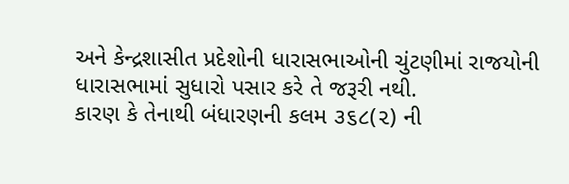અને કેન્દ્રશાસીત પ્રદેશોની ધારાસભાઓની ચુંટણીમાં રાજયોની ધારાસભામાં સુધારો પસાર કરે તે જરૂરી નથી.
કારણ કે તેનાથી બંધારણની કલમ ૩૬૮(૨) ની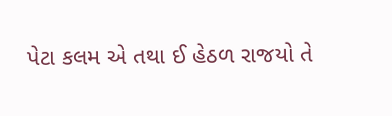પેટા કલમ એ તથા ઈ હેઠળ રાજયો તે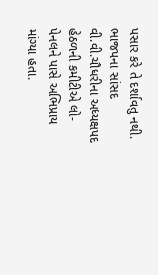પસાર કરે તે દર્શાવતુ નથી. ભાજપના સાંસદ વી.વી.ચૌધરીના અધ્યક્ષપદ હેઠળની કમીટીએ લો-પેનલને પાસે અભિપ્રાય માંગ્યા હતા.